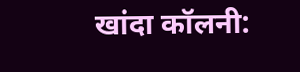खांदा कॉलनी: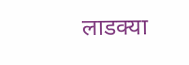लाडक्या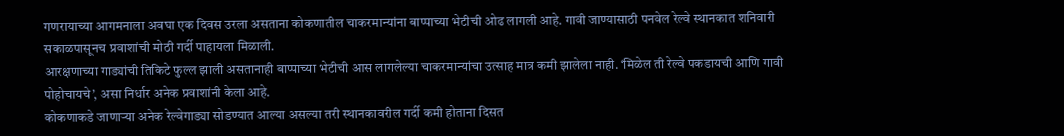गणरायाच्या आगमनाला अवघा एक दिवस उरला असताना कोकणातील चाकरमान्यांना बाप्पाच्या भेटीची ओढ लागली आहे. गावी जाण्यासाठी पनवेल रेल्वे स्थानकात शनिवारी सकाळपासूनच प्रवाशांची मोठी गर्दी पाहायला मिळाली.
आरक्षणाच्या गाड्यांची तिकिटे फुल्ल झाली असतानाही बाप्पाच्या भेटीची आस लागलेल्या चाकरमान्यांचा उत्साह मात्र कमी झालेला नाही. ‘मिळेल ती रेल्वे पकडायची आणि गावी पोहोचायचे’, असा निर्धार अनेक प्रवाशांनी केला आहे.
कोकणाकडे जाणाऱ्या अनेक रेल्वेगाड्या सोडण्यात आल्या असल्या तरी स्थानकावरील गर्दी कमी होताना दिसत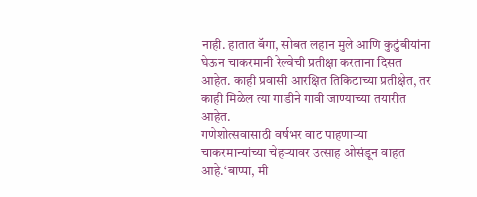नाही. हातात बॅगा, सोबत लहान मुले आणि कुटुंबीयांना घेऊन चाकरमानी रेल्वेची प्रतीक्षा करताना दिसत आहेत. काही प्रवासी आरक्षित तिकिटाच्या प्रतीक्षेत, तर काही मिळेल त्या गाडीने गावी जाण्याच्या तयारीत आहेत.
गणेशोत्सवासाठी वर्षभर वाट पाहणाऱ्या चाकरमान्यांच्या चेहऱ्यावर उत्साह ओसंडून वाहत आहे.‘बाप्पा, मी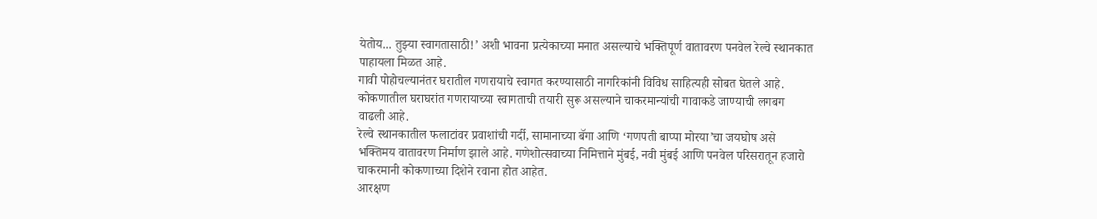येतोय... तुझ्या स्वागतासाठी!’ अशी भावना प्रत्येकाच्या मनात असल्याचे भक्तिपूर्ण वातावरण पनवेल रेल्वे स्थानकात पाहायला मिळत आहे.
गावी पोहोचल्यानंतर घरातील गणरायाचे स्वागत करण्यासाठी नागरिकांनी विविध साहित्यही सोबत घेतले आहे. कोकणातील घराघरांत गणरायाच्या स्वागताची तयारी सुरू असल्याने चाकरमान्यांची गावाकडे जाण्याची लगबग वाढली आहे.
रेल्वे स्थानकातील फलाटांवर प्रवाशांची गर्दी, सामानाच्या बॅगा आणि ‘गणपती बाप्पा मोरया’चा जयघोष असे भक्तिमय वातावरण निर्माण झाले आहे. गणेशोत्सवाच्या निमित्ताने मुंबई, नवी मुंबई आणि पनवेल परिसरातून हजारो चाकरमानी कोकणाच्या दिशेने रवाना होत आहेत.
आरक्षण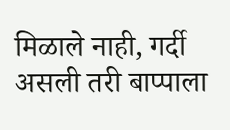मिळाले नाही, गर्दी असली तरी बाप्पाला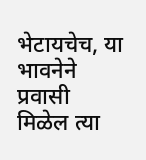भेटायचेच, या भावनेने प्रवासी मिळेल त्या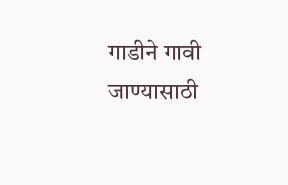गाडीने गावी जाण्यासाठी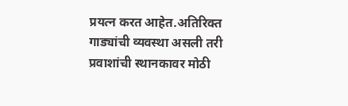प्रयत्न करत आहेत.अतिरिक्त गाड्यांची व्यवस्था असली तरी प्रवाशांची स्थानकावर मोठी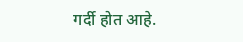गर्दी होत आहे.